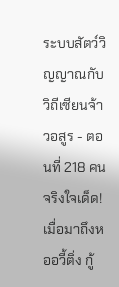ระบบสัตว์วิญญาณกับวิถีเซียนจ้าวอสูร - ตอนที่ 218 คนจริงใจเด็ด!
เมื่อมาถึงหออวี้ติ่ง กู้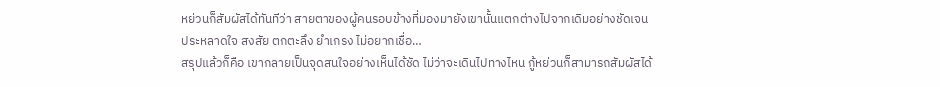หย่วนก็สัมผัสได้ทันทีว่า สายตาของผู้คนรอบข้างที่มองมายังเขานั้นแตกต่างไปจากเดิมอย่างชัดเจน
ประหลาดใจ สงสัย ตกตะลึง ยำเกรง ไม่อยากเชื่อ…
สรุปแล้วก็คือ เขากลายเป็นจุดสนใจอย่างเห็นได้ชัด ไม่ว่าจะเดินไปทางไหน กู้หย่วนก็สามารถสัมผัสได้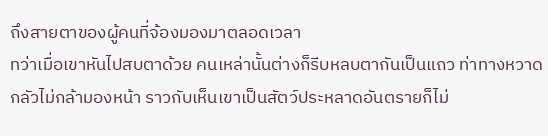ถึงสายตาของผู้คนที่จ้องมองมาตลอดเวลา
ทว่าเมื่อเขาหันไปสบตาด้วย คนเหล่านั้นต่างก็รีบหลบตากันเป็นแถว ท่าทางหวาดกลัวไม่กล้ามองหน้า ราวกับเห็นเขาเป็นสัตว์ประหลาดอันตรายก็ไม่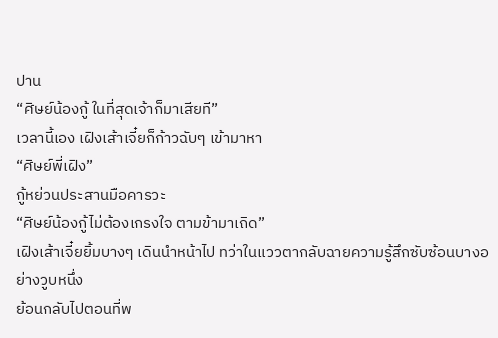ปาน
“ศิษย์น้องกู้ ในที่สุดเจ้าก็มาเสียที”
เวลานี้เอง เฝิงเส้าเจี๋ยก็ก้าวฉับๆ เข้ามาหา
“ศิษย์พี่เฝิง”
กู้หย่วนประสานมือคารวะ
“ศิษย์น้องกู้ไม่ต้องเกรงใจ ตามข้ามาเถิด”
เฝิงเส้าเจี๋ยยิ้มบางๆ เดินนำหน้าไป ทว่าในแววตากลับฉายความรู้สึกซับซ้อนบางอย่างวูบหนึ่ง
ย้อนกลับไปตอนที่พ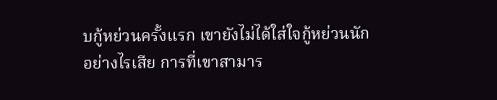บกู้หย่วนครั้งแรก เขายังไม่ได้ใส่ใจกู้หย่วนนัก
อย่างไรเสีย การที่เขาสามาร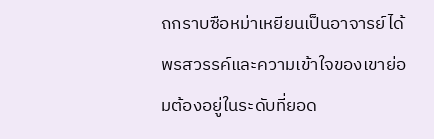ถกราบซือหม่าเหยียนเป็นอาจารย์ได้ พรสวรรค์และความเข้าใจของเขาย่อมต้องอยู่ในระดับที่ยอด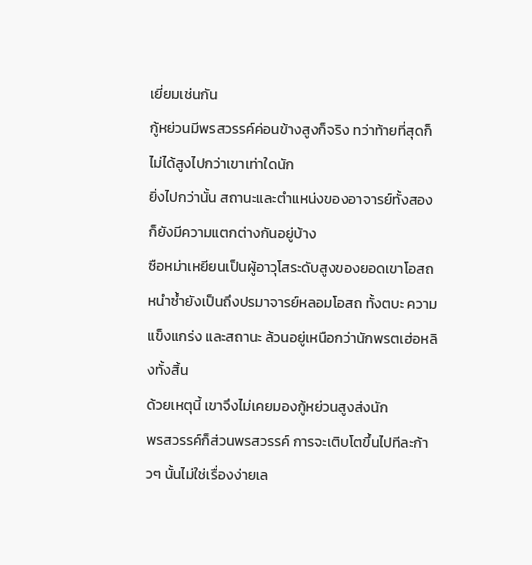เยี่ยมเช่นกัน
กู้หย่วนมีพรสวรรค์ค่อนข้างสูงก็จริง ทว่าท้ายที่สุดก็ไม่ได้สูงไปกว่าเขาเท่าใดนัก
ยิ่งไปกว่านั้น สถานะและตำแหน่งของอาจารย์ทั้งสองก็ยังมีความแตกต่างกันอยู่บ้าง
ซือหม่าเหยียนเป็นผู้อาวุโสระดับสูงของยอดเขาโอสถ หนำซ้ำยังเป็นถึงปรมาจารย์หลอมโอสถ ทั้งตบะ ความแข็งแกร่ง และสถานะ ล้วนอยู่เหนือกว่านักพรตเฮ่อหลิงทั้งสิ้น
ด้วยเหตุนี้ เขาจึงไม่เคยมองกู้หย่วนสูงส่งนัก
พรสวรรค์ก็ส่วนพรสวรรค์ การจะเติบโตขึ้นไปทีละก้าวๆ นั้นไม่ใช่เรื่องง่ายเล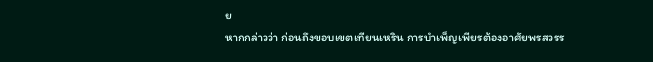ย
หากกล่าวว่า ก่อนถึงขอบเขตเทียนเหริน การบำเพ็ญเพียรต้องอาศัยพรสวรร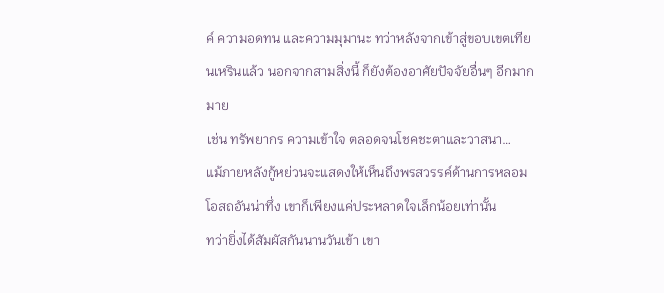ค์ ความอดทน และความมุมานะ ทว่าหลังจากเข้าสู่ขอบเขตเทียนเหรินแล้ว นอกจากสามสิ่งนี้ ก็ยังต้องอาศัยปัจจัยอื่นๆ อีกมากมาย
เช่น ทรัพยากร ความเข้าใจ ตลอดจนโชคชะตาและวาสนา…
แม้ภายหลังกู้หย่วนจะแสดงให้เห็นถึงพรสวรรค์ด้านการหลอมโอสถอันน่าทึ่ง เขาก็เพียงแค่ประหลาดใจเล็กน้อยเท่านั้น
ทว่ายิ่งได้สัมผัสกันนานวันเข้า เขา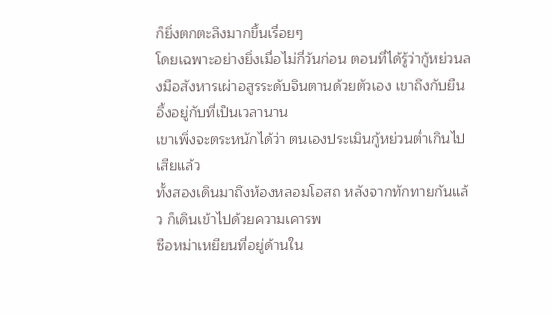ก็ยิ่งตกตะลึงมากขึ้นเรื่อยๆ
โดยเฉพาะอย่างยิ่งเมื่อไม่กี่วันก่อน ตอนที่ได้รู้ว่ากู้หย่วนลงมือสังหารเผ่าอสูรระดับจินตานด้วยตัวเอง เขาถึงกับยืนอึ้งอยู่กับที่เป็นเวลานาน
เขาเพิ่งจะตระหนักได้ว่า ตนเองประเมินกู้หย่วนต่ำเกินไปเสียแล้ว
ทั้งสองเดินมาถึงห้องหลอมโอสถ หลังจากทักทายกันแล้ว ก็เดินเข้าไปด้วยความเคารพ
ซือหม่าเหยียนที่อยู่ด้านใน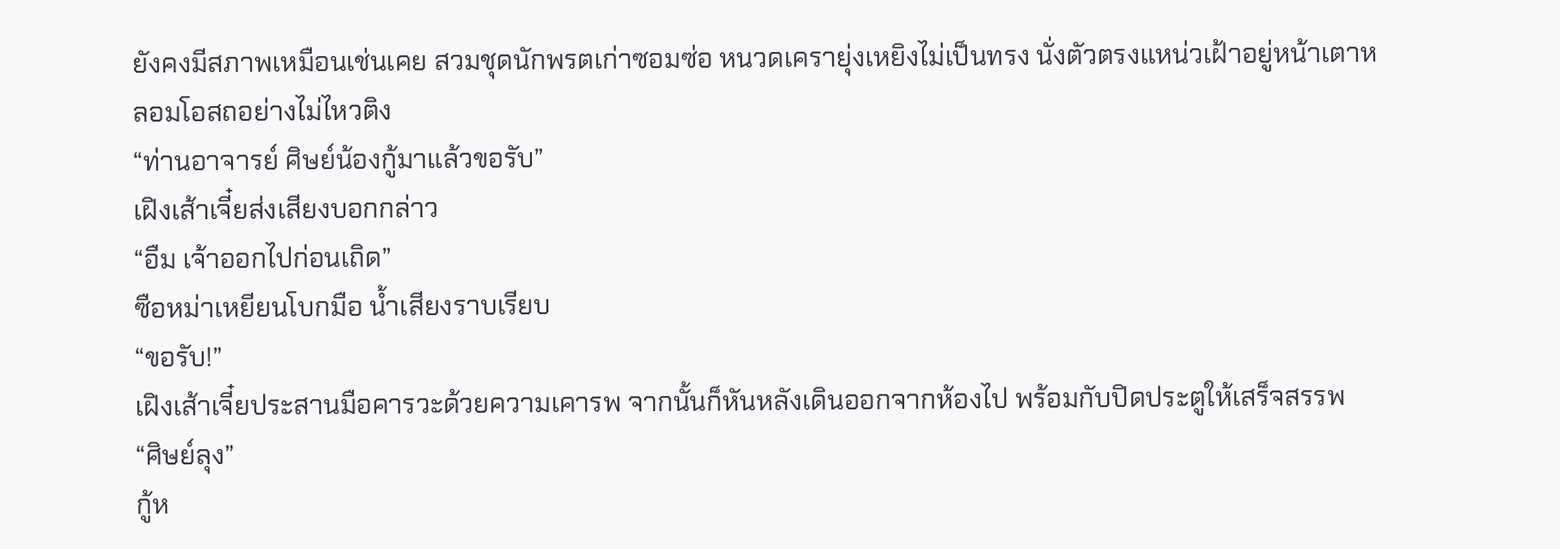ยังคงมีสภาพเหมือนเช่นเคย สวมชุดนักพรตเก่าซอมซ่อ หนวดเครายุ่งเหยิงไม่เป็นทรง นั่งตัวตรงแหน่วเฝ้าอยู่หน้าเตาหลอมโอสถอย่างไม่ไหวติง
“ท่านอาจารย์ ศิษย์น้องกู้มาแล้วขอรับ”
เฝิงเส้าเจี๋ยส่งเสียงบอกกล่าว
“อืม เจ้าออกไปก่อนเถิด”
ซือหม่าเหยียนโบกมือ น้ำเสียงราบเรียบ
“ขอรับ!”
เฝิงเส้าเจี๋ยประสานมือคารวะด้วยความเคารพ จากนั้นก็หันหลังเดินออกจากห้องไป พร้อมกับปิดประตูให้เสร็จสรรพ
“ศิษย์ลุง”
กู้ห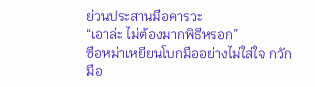ย่วนประสานมือคารวะ
“เอาล่ะ ไม่ต้องมากพิธีหรอก”
ซือหม่าเหยียนโบกมืออย่างไม่ใส่ใจ กวักมือ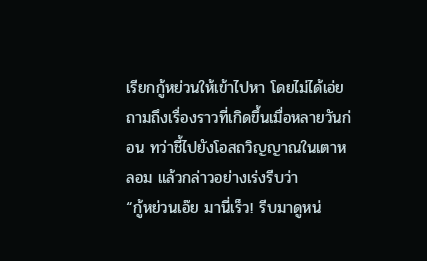เรียกกู้หย่วนให้เข้าไปหา โดยไม่ได้เอ่ยถามถึงเรื่องราวที่เกิดขึ้นเมื่อหลายวันก่อน ทว่าชี้ไปยังโอสถวิญญาณในเตาหลอม แล้วกล่าวอย่างเร่งรีบว่า
“กู้หย่วนเอ๊ย มานี่เร็ว! รีบมาดูหน่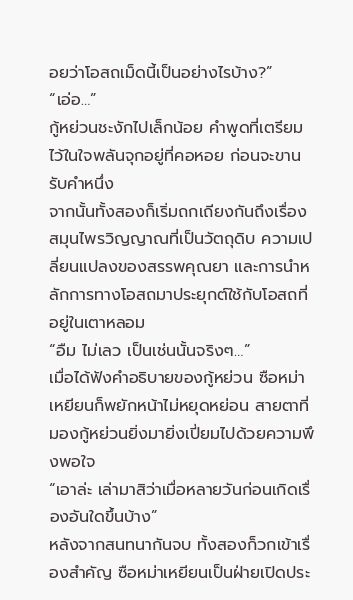อยว่าโอสถเม็ดนี้เป็นอย่างไรบ้าง?”
“เอ่อ…”
กู้หย่วนชะงักไปเล็กน้อย คำพูดที่เตรียมไว้ในใจพลันจุกอยู่ที่คอหอย ก่อนจะขานรับคำหนึ่ง
จากนั้นทั้งสองก็เริ่มถกเถียงกันถึงเรื่องสมุนไพรวิญญาณที่เป็นวัตถุดิบ ความเปลี่ยนแปลงของสรรพคุณยา และการนำหลักการทางโอสถมาประยุกต์ใช้กับโอสถที่อยู่ในเตาหลอม
“อืม ไม่เลว เป็นเช่นนั้นจริงๆ…”
เมื่อได้ฟังคำอธิบายของกู้หย่วน ซือหม่าเหยียนก็พยักหน้าไม่หยุดหย่อน สายตาที่มองกู้หย่วนยิ่งมายิ่งเปี่ยมไปด้วยความพึงพอใจ
“เอาล่ะ เล่ามาสิว่าเมื่อหลายวันก่อนเกิดเรื่องอันใดขึ้นบ้าง”
หลังจากสนทนากันจบ ทั้งสองก็วกเข้าเรื่องสำคัญ ซือหม่าเหยียนเป็นฝ่ายเปิดประ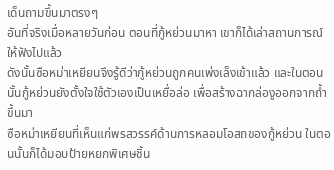เด็นถามขึ้นมาตรงๆ
อันที่จริงเมื่อหลายวันก่อน ตอนที่กู้หย่วนมาหา เขาก็ได้เล่าสถานการณ์ให้ฟังไปแล้ว
ดังนั้นซือหม่าเหยียนจึงรู้ดีว่ากู้หย่วนถูกคนเพ่งเล็งเข้าแล้ว และในตอนนั้นกู้หย่วนยังตั้งใจใช้ตัวเองเป็นเหยื่อล่อ เพื่อสร้างฉากล่องูออกจากถ้ำขึ้นมา
ซือหม่าเหยียนที่เห็นแก่พรสวรรค์ด้านการหลอมโอสถของกู้หย่วน ในตอนนั้นก็ได้มอบป้ายหยกพิเศษชิ้น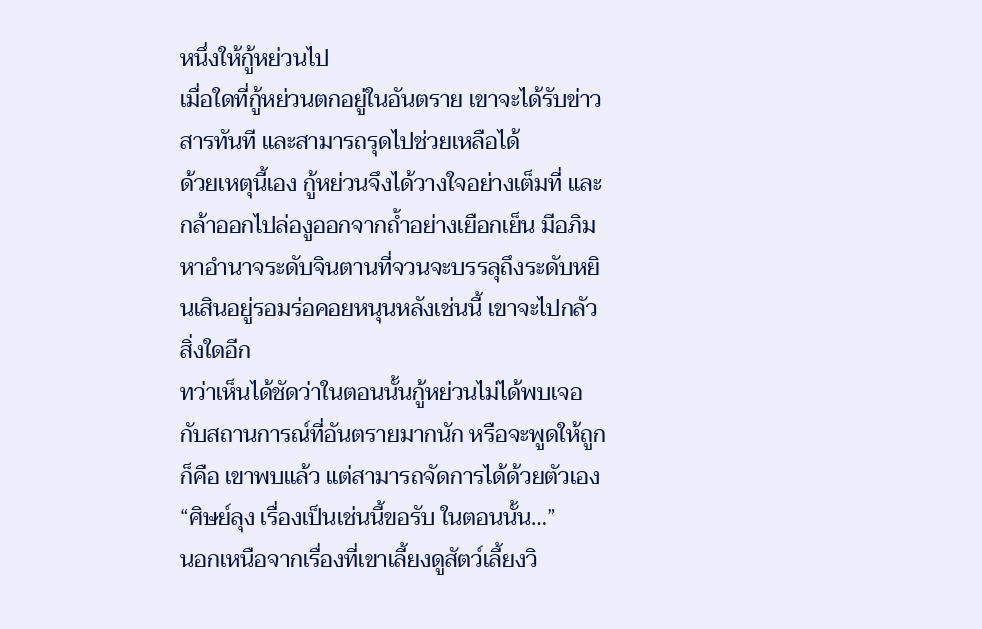หนึ่งให้กู้หย่วนไป
เมื่อใดที่กู้หย่วนตกอยู่ในอันตราย เขาจะได้รับข่าวสารทันที และสามารถรุดไปช่วยเหลือได้
ด้วยเหตุนี้เอง กู้หย่วนจึงได้วางใจอย่างเต็มที่ และกล้าออกไปล่องูออกจากถ้ำอย่างเยือกเย็น มีอภิมหาอำนาจระดับจินตานที่จวนจะบรรลุถึงระดับหยินเสินอยู่รอมร่อคอยหนุนหลังเช่นนี้ เขาจะไปกลัวสิ่งใดอีก
ทว่าเห็นได้ชัดว่าในตอนนั้นกู้หย่วนไม่ได้พบเจอกับสถานการณ์ที่อันตรายมากนัก หรือจะพูดให้ถูกก็คือ เขาพบแล้ว แต่สามารถจัดการได้ด้วยตัวเอง
“ศิษย์ลุง เรื่องเป็นเช่นนี้ขอรับ ในตอนนั้น…”
นอกเหนือจากเรื่องที่เขาเลี้ยงดูสัตว์เลี้ยงวิ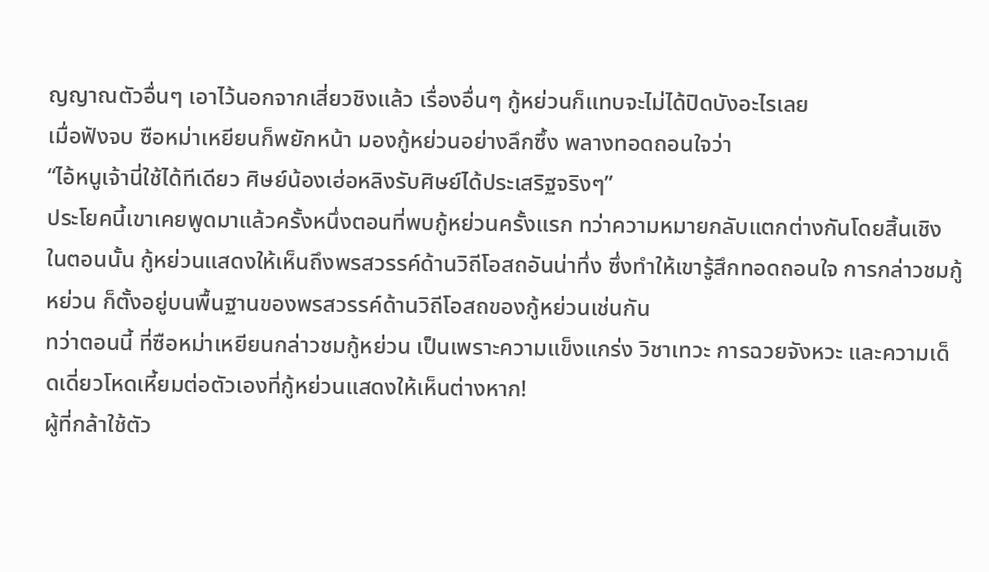ญญาณตัวอื่นๆ เอาไว้นอกจากเสี่ยวชิงแล้ว เรื่องอื่นๆ กู้หย่วนก็แทบจะไม่ได้ปิดบังอะไรเลย
เมื่อฟังจบ ซือหม่าเหยียนก็พยักหน้า มองกู้หย่วนอย่างลึกซึ้ง พลางทอดถอนใจว่า
“ไอ้หนูเจ้านี่ใช้ได้ทีเดียว ศิษย์น้องเฮ่อหลิงรับศิษย์ได้ประเสริฐจริงๆ”
ประโยคนี้เขาเคยพูดมาแล้วครั้งหนึ่งตอนที่พบกู้หย่วนครั้งแรก ทว่าความหมายกลับแตกต่างกันโดยสิ้นเชิง
ในตอนนั้น กู้หย่วนแสดงให้เห็นถึงพรสวรรค์ด้านวิถีโอสถอันน่าทึ่ง ซึ่งทำให้เขารู้สึกทอดถอนใจ การกล่าวชมกู้หย่วน ก็ตั้งอยู่บนพื้นฐานของพรสวรรค์ด้านวิถีโอสถของกู้หย่วนเช่นกัน
ทว่าตอนนี้ ที่ซือหม่าเหยียนกล่าวชมกู้หย่วน เป็นเพราะความแข็งแกร่ง วิชาเทวะ การฉวยจังหวะ และความเด็ดเดี่ยวโหดเหี้ยมต่อตัวเองที่กู้หย่วนแสดงให้เห็นต่างหาก!
ผู้ที่กล้าใช้ตัว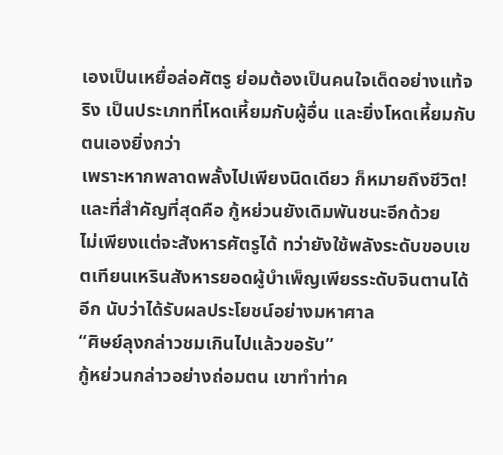เองเป็นเหยื่อล่อศัตรู ย่อมต้องเป็นคนใจเด็ดอย่างแท้จริง เป็นประเภทที่โหดเหี้ยมกับผู้อื่น และยิ่งโหดเหี้ยมกับตนเองยิ่งกว่า
เพราะหากพลาดพลั้งไปเพียงนิดเดียว ก็หมายถึงชีวิต!
และที่สำคัญที่สุดคือ กู้หย่วนยังเดิมพันชนะอีกด้วย
ไม่เพียงแต่จะสังหารศัตรูได้ ทว่ายังใช้พลังระดับขอบเขตเทียนเหรินสังหารยอดผู้บำเพ็ญเพียรระดับจินตานได้อีก นับว่าได้รับผลประโยชน์อย่างมหาศาล
“ศิษย์ลุงกล่าวชมเกินไปแล้วขอรับ”
กู้หย่วนกล่าวอย่างถ่อมตน เขาทำท่าค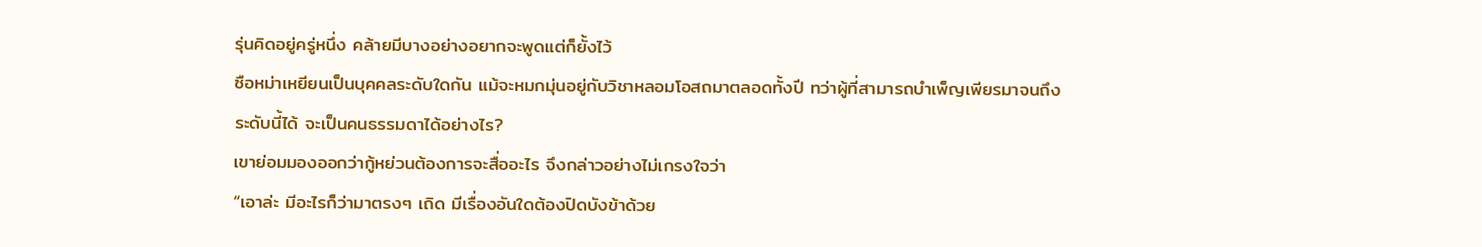รุ่นคิดอยู่ครู่หนึ่ง คล้ายมีบางอย่างอยากจะพูดแต่ก็ยั้งไว้
ซือหม่าเหยียนเป็นบุคคลระดับใดกัน แม้จะหมกมุ่นอยู่กับวิชาหลอมโอสถมาตลอดทั้งปี ทว่าผู้ที่สามารถบำเพ็ญเพียรมาจนถึงระดับนี้ได้ จะเป็นคนธรรมดาได้อย่างไร?
เขาย่อมมองออกว่ากู้หย่วนต้องการจะสื่ออะไร จึงกล่าวอย่างไม่เกรงใจว่า
“เอาล่ะ มีอะไรก็ว่ามาตรงๆ เถิด มีเรื่องอันใดต้องปิดบังข้าด้วย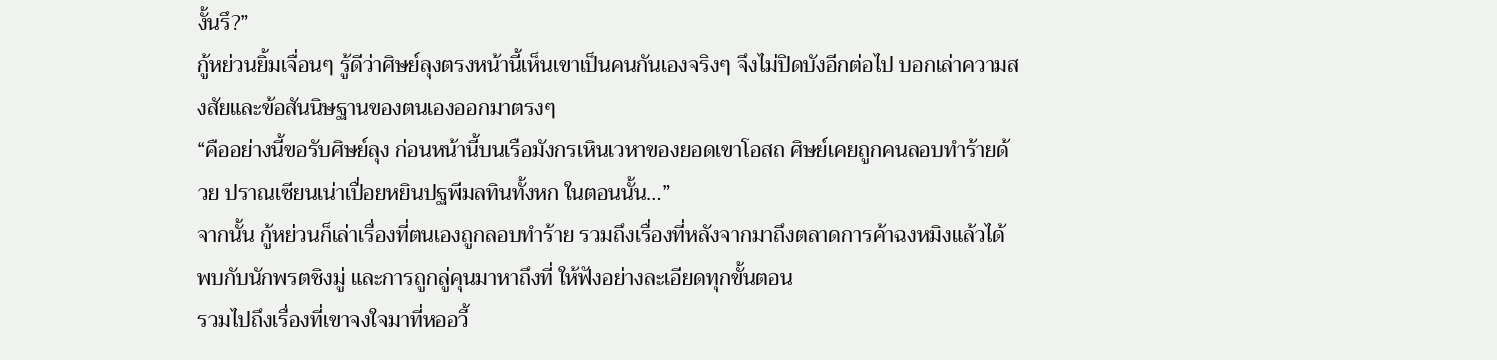งั้นรึ?”
กู้หย่วนยิ้มเจื่อนๆ รู้ดีว่าศิษย์ลุงตรงหน้านี้เห็นเขาเป็นคนกันเองจริงๆ จึงไม่ปิดบังอีกต่อไป บอกเล่าความสงสัยและข้อสันนิษฐานของตนเองออกมาตรงๆ
“คืออย่างนี้ขอรับศิษย์ลุง ก่อนหน้านี้บนเรือมังกรเหินเวหาของยอดเขาโอสถ ศิษย์เคยถูกคนลอบทำร้ายด้วย ปราณเซียนเน่าเปื่อยหยินปฐพีมลทินทั้งหก ในตอนนั้น…”
จากนั้น กู้หย่วนก็เล่าเรื่องที่ตนเองถูกลอบทำร้าย รวมถึงเรื่องที่หลังจากมาถึงตลาดการค้าฉงหมิงแล้วได้พบกับนักพรตชิงมู่ และการถูกลู่คุนมาหาถึงที่ ให้ฟังอย่างละเอียดทุกขั้นตอน
รวมไปถึงเรื่องที่เขาจงใจมาที่หออวี้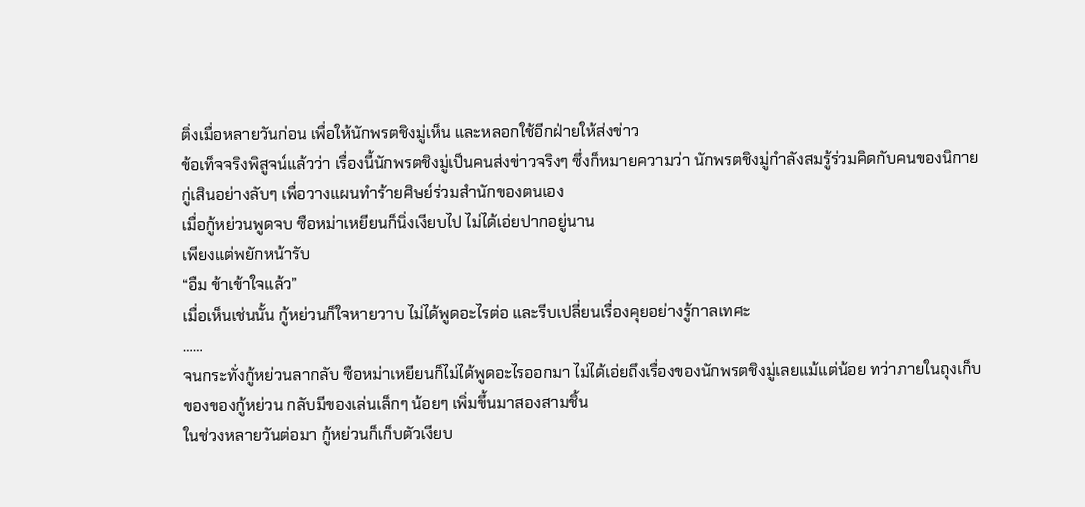ติ่งเมื่อหลายวันก่อน เพื่อให้นักพรตชิงมู่เห็น และหลอกใช้อีกฝ่ายให้ส่งข่าว
ข้อเท็จจริงพิสูจน์แล้วว่า เรื่องนี้นักพรตชิงมู่เป็นคนส่งข่าวจริงๆ ซึ่งก็หมายความว่า นักพรตชิงมู่กำลังสมรู้ร่วมคิดกับคนของนิกายกู่เสินอย่างลับๆ เพื่อวางแผนทำร้ายศิษย์ร่วมสำนักของตนเอง
เมื่อกู้หย่วนพูดจบ ซือหม่าเหยียนก็นิ่งเงียบไป ไม่ได้เอ่ยปากอยู่นาน
เพียงแต่พยักหน้ารับ
“อืม ข้าเข้าใจแล้ว”
เมื่อเห็นเช่นนั้น กู้หย่วนก็ใจหายวาบ ไม่ได้พูดอะไรต่อ และรีบเปลี่ยนเรื่องคุยอย่างรู้กาลเทศะ
……
จนกระทั่งกู้หย่วนลากลับ ซือหม่าเหยียนก็ไม่ได้พูดอะไรออกมา ไม่ได้เอ่ยถึงเรื่องของนักพรตชิงมู่เลยแม้แต่น้อย ทว่าภายในถุงเก็บของของกู้หย่วน กลับมีของเล่นเล็กๆ น้อยๆ เพิ่มขึ้นมาสองสามชิ้น
ในช่วงหลายวันต่อมา กู้หย่วนก็เก็บตัวเงียบ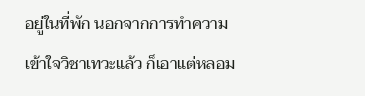อยู่ในที่พัก นอกจากการทำความเข้าใจวิชาเทวะแล้ว ก็เอาแต่หลอม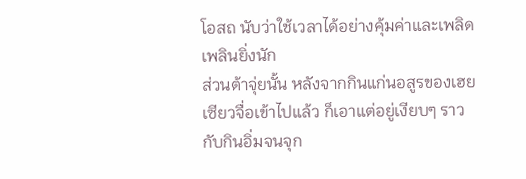โอสถ นับว่าใช้เวลาได้อย่างคุ้มค่าและเพลิดเพลินยิ่งนัก
ส่วนต้าจุ่ยนั้น หลังจากกินแก่นอสูรของเฮยเซียวจื่อเข้าไปแล้ว ก็เอาแต่อยู่เงียบๆ ราวกับกินอิ่มจนจุก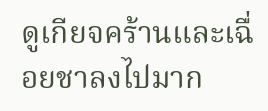ดูเกียจคร้านและเฉื่อยชาลงไปมาก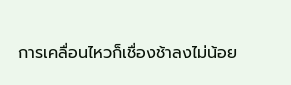การเคลื่อนไหวก็เชื่องช้าลงไม่น้อย